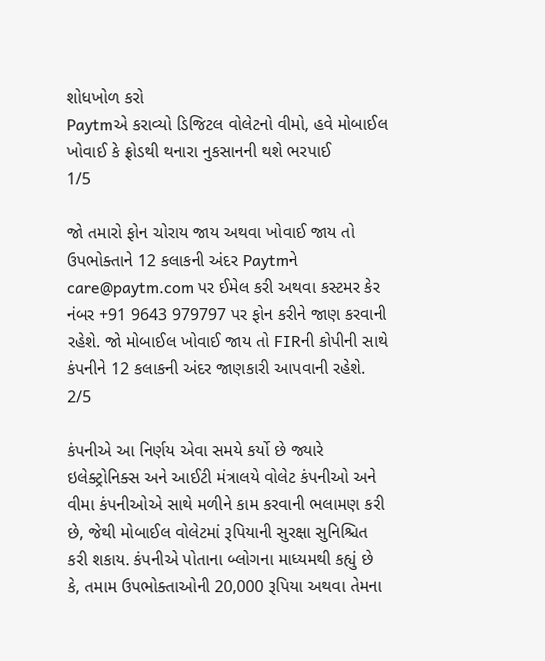શોધખોળ કરો
Paytmએ કરાવ્યો ડિજિટલ વોલેટનો વીમો, હવે મોબાઈલ ખોવાઈ કે ફ્રોડથી થનારા નુકસાનની થશે ભરપાઈ
1/5

જો તમારો ફોન ચોરાય જાય અથવા ખોવાઈ જાય તો ઉપભોક્તાને 12 કલાકની અંદર Paytmને care@paytm.com પર ઈમેલ કરી અથવા કસ્ટમર કેર નંબર +91 9643 979797 પર ફોન કરીને જાણ કરવાની રહેશે. જો મોબાઈલ ખોવાઈ જાય તો FIRની કોપીની સાથે કંપનીને 12 કલાકની અંદર જાણકારી આપવાની રહેશે.
2/5

કંપનીએ આ નિર્ણય એવા સમયે કર્યો છે જ્યારે ઇલેક્ટ્રોનિક્સ અને આઈટી મંત્રાલયે વોલેટ કંપનીઓ અને વીમા કંપનીઓએ સાથે મળીને કામ કરવાની ભલામણ કરી છે, જેથી મોબાઈલ વોલેટમાં રૂપિયાની સુરક્ષા સુનિશ્ચિત કરી શકાય. કંપનીએ પોતાના બ્લોગના માધ્યમથી કહ્યું છે કે, તમામ ઉપભોક્તાઓની 20,000 રૂપિયા અથવા તેમના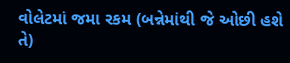વોલેટમાં જમા રકમ (બન્નેમાંથી જે ઓછી હશે તે)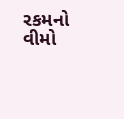રકમનો વીમો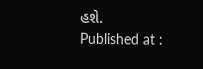હશે.
Published at :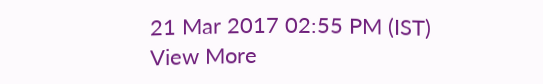21 Mar 2017 02:55 PM (IST)
View More